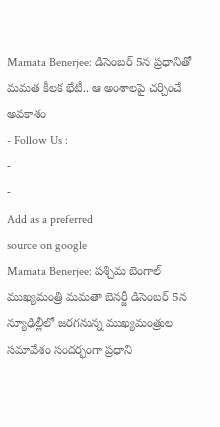Mamata Benerjee: డిసెంబర్ 5న ప్రధానితో మమత కీలక భేటీ.. ఆ అంశాలపై చర్చించే అవకాశం
- Follow Us :
-
-
Add as a preferred
source on google
Mamata Benerjee: పశ్చిమ బెంగాల్ ముఖ్యమంత్రి మమతా బెనర్జీ డిసెంబర్ 5న న్యూఢిల్లీలో జరగనున్న ముఖ్యమంత్రుల సమావేశం సందర్భంగా ప్రధాని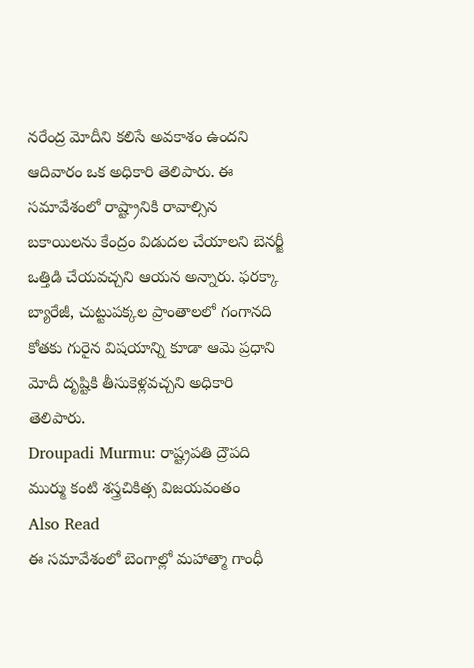నరేంద్ర మోదీని కలిసే అవకాశం ఉందని ఆదివారం ఒక అధికారి తెలిపారు. ఈ సమావేశంలో రాష్ట్రానికి రావాల్సిన బకాయిలను కేంద్రం విడుదల చేయాలని బెనర్జీ ఒత్తిడి చేయవచ్చని ఆయన అన్నారు. ఫరక్కా బ్యారేజీ, చుట్టుపక్కల ప్రాంతాలలో గంగానది కోతకు గురైన విషయాన్ని కూడా ఆమె ప్రధాని మోదీ దృష్టికి తీసుకెళ్లవచ్చని అధికారి తెలిపారు.
Droupadi Murmu: రాష్ట్రపతి ద్రౌపది ముర్ము కంటి శస్త్రచికిత్స విజయవంతం
Also Read
ఈ సమావేశంలో బెంగాల్లో మహాత్మా గాంధీ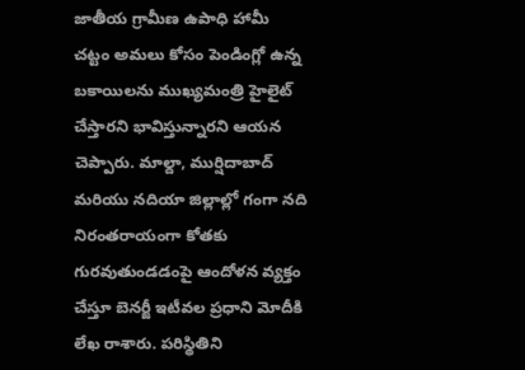జాతీయ గ్రామీణ ఉపాధి హామీ చట్టం అమలు కోసం పెండింగ్లో ఉన్న బకాయిలను ముఖ్యమంత్రి హైలైట్ చేస్తారని భావిస్తున్నారని ఆయన చెప్పారు. మాల్దా, ముర్షిదాబాద్ మరియు నదియా జిల్లాల్లో గంగా నది నిరంతరాయంగా కోతకు గురవుతుండడంపై ఆందోళన వ్యక్తం చేస్తూ బెనర్జీ ఇటీవల ప్రధాని మోదీకి లేఖ రాశారు. పరిస్థితిని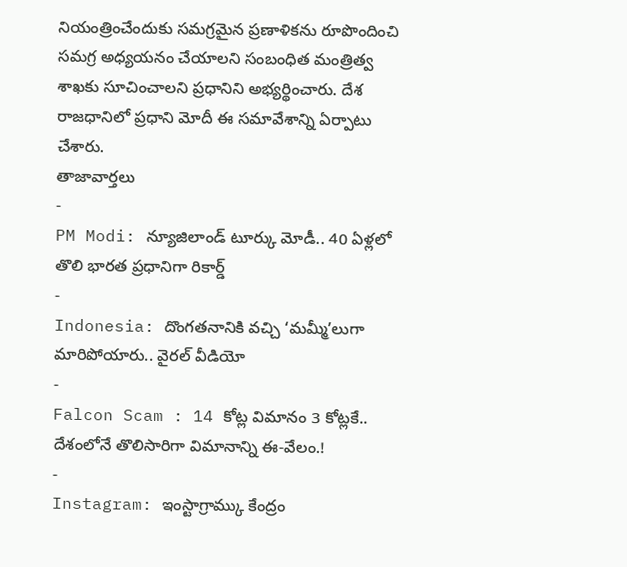నియంత్రించేందుకు సమగ్రమైన ప్రణాళికను రూపొందించి సమగ్ర అధ్యయనం చేయాలని సంబంధిత మంత్రిత్వ శాఖకు సూచించాలని ప్రధానిని అభ్యర్థించారు. దేశ రాజధానిలో ప్రధాని మోదీ ఈ సమావేశాన్ని ఏర్పాటు చేశారు.
తాజావార్తలు
-
PM Modi: న్యూజిలాండ్ టూర్కు మోడీ.. 40 ఏళ్లలో తొలి భారత ప్రధానిగా రికార్డ్
-
Indonesia: దొంగతనానికి వచ్చి ‘మమ్మీ’లుగా మారిపోయారు.. వైరల్ వీడియో
-
Falcon Scam : 14 కోట్ల విమానం 3 కోట్లకే.. దేశంలోనే తొలిసారిగా విమానాన్ని ఈ-వేలం.!
-
Instagram: ఇంస్టాగ్రామ్కు కేంద్రం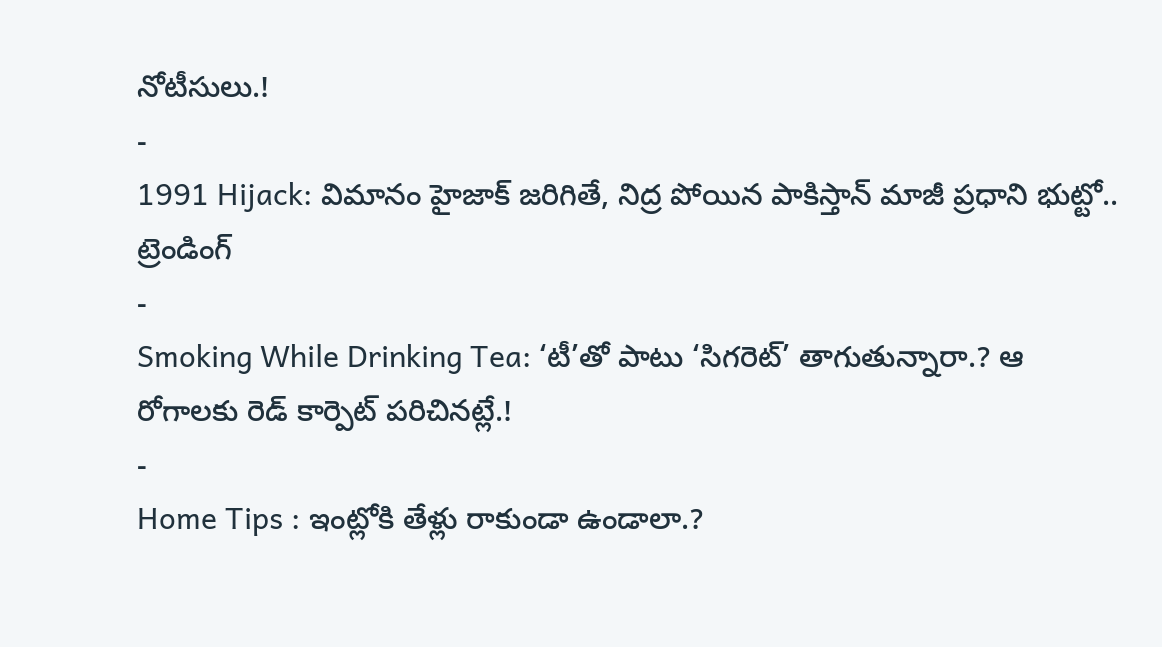నోటీసులు.!
-
1991 Hijack: విమానం హైజాక్ జరిగితే, నిద్ర పోయిన పాకిస్తాన్ మాజీ ప్రధాని భుట్టో..
ట్రెండింగ్
-
Smoking While Drinking Tea: ‘టీ’తో పాటు ‘సిగరెట్’ తాగుతున్నారా.? ఆ రోగాలకు రెడ్ కార్పెట్ పరిచినట్లే.!
-
Home Tips : ఇంట్లోకి తేళ్లు రాకుండా ఉండాలా.?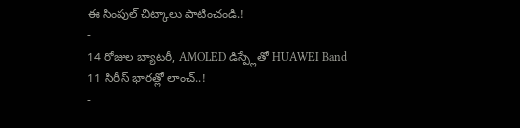ఈ సింపుల్ చిట్కాలు పాటించండి.!
-
14 రోజుల బ్యాటరీ, AMOLED డిస్ప్లేతో HUAWEI Band 11 సిరీస్ భారత్లో లాంచ్..!
-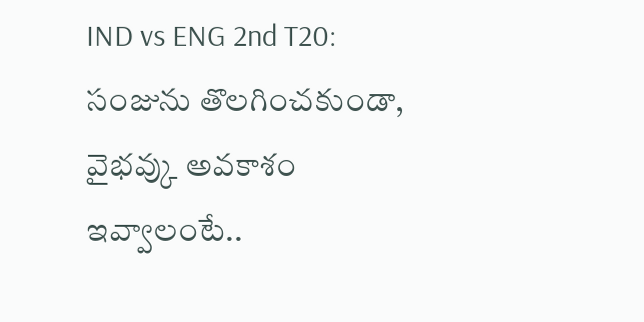IND vs ENG 2nd T20: సంజును తొలగించకుండా, వైభవ్కు అవకాశం ఇవ్వాలంటే..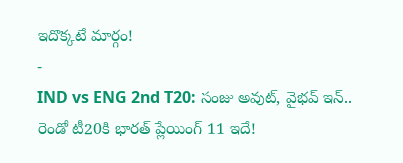ఇదొక్కటే మార్గం!
-
IND vs ENG 2nd T20: సంజు అవుట్, వైభవ్ ఇన్.. రెండో టీ20కి భారత్ ప్లేయింగ్ 11 ఇదే!